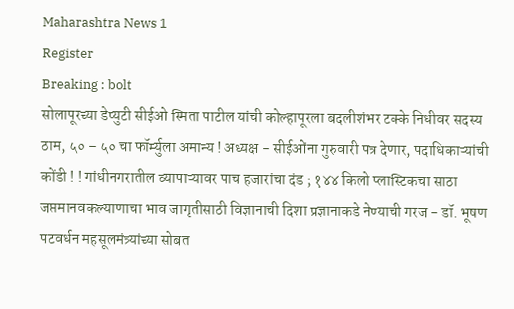Maharashtra News 1
Register
Breaking : bolt
सोलापूरच्या डेप्युटी सीईओ स्मिता पाटील यांची कोल्हापूरला बदलीशंभर टक्के निधीवर सदस्य ठाम, ५० – ५० चा फॉर्म्युला अमान्य ! अध्यक्ष - सीईओंना गुरुवारी पत्र देणार, पदाधिकाऱ्यांची कोंडी ! ! गांधीनगरातील व्यापाऱ्यावर पाच हजारांचा दंड ; १४४ किलो प्लास्टिकचा साठा जप्तमानवकल्याणाचा भाव जागृतीसाठी विज्ञानाची दिशा प्रज्ञानाकडे नेण्याची गरज - डॉ. भूषण पटवर्धन महसूलमंत्र्यांच्या सोबत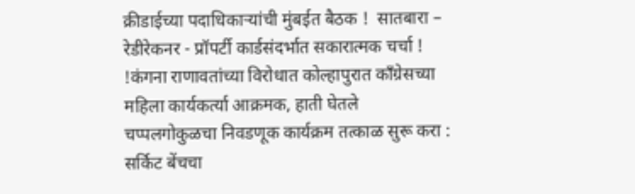क्रीडाईच्या पदाधिकाऱ्यांची मुंबईत बैठक !  सातबारा – रेडीरेकनर - प्रॉपर्टी कार्डसंदर्भात सकारात्मक चर्चा ! !कंगना राणावतांच्या विरोधात कोल्हापुरात काँग्रेसच्या महिला कार्यकर्त्या आक्रमक, हाती घेतले चप्पलगोकुळचा निवडणूक कार्यक्रम तत्काळ सुरू करा : सर्किट बेंचचा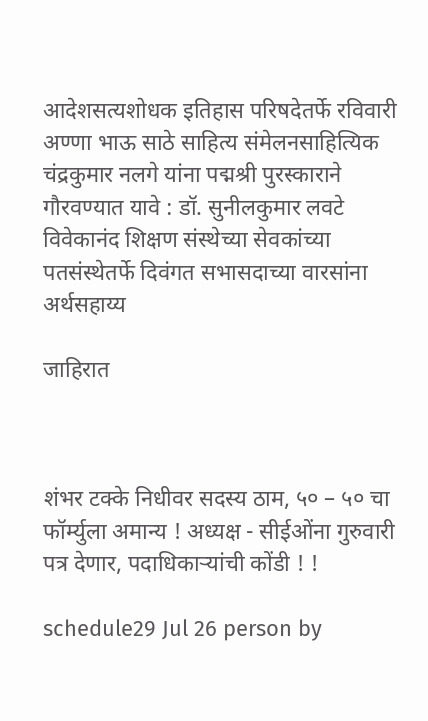आदेशसत्यशोधक इतिहास परिषदेतर्फे रविवारी अण्णा भाऊ साठे साहित्य संमेलनसाहित्यिक चंद्रकुमार नलगे यांना पद्मश्री पुरस्काराने गौरवण्यात यावे : डॉ. सुनीलकुमार लवटे विवेकानंद शिक्षण संस्थेच्या सेवकांच्या पतसंस्थेतर्फे दिवंगत सभासदाच्या वारसांना अर्थसहाय्य

जाहिरात



शंभर टक्के निधीवर सदस्य ठाम, ५० – ५० चा फॉर्म्युला अमान्य ! अध्यक्ष - सीईओंना गुरुवारी पत्र देणार, पदाधिकाऱ्यांची कोंडी ! !

schedule29 Jul 26 person by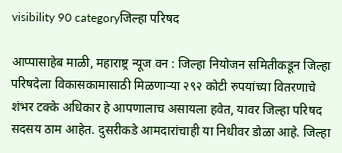visibility 90 categoryजिल्हा परिषद

आप्पासाहेब माळी, महाराष्ट्र न्यूज वन : जिल्हा नियोजन समितीकडून जिल्हा परिषदेला विकासकामासाठी मिळणाऱ्या २९२ कोटी रुपयांच्या वितरणाचे शंभर टक्के अधिकार हे आपणालाच असायला हवेत, यावर जिल्हा परिषद सदसय ठाम आहेत. दुसरीकडे आमदारांचाही या निधीवर डोळा आहे. जिल्हा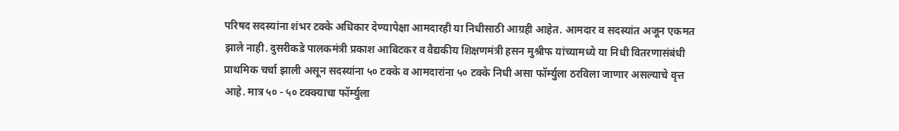परिषद सदस्यांना शंभर टक्के अधिकार देण्यापेक्षा आमदारही या निधीसाठी आग्रही आहेत. आमदार व सदस्यांत अजून एकमत झाले नाही. दुसरीकडे पालकमंत्री प्रकाश आबिटकर व वैद्यकीय शिक्षणमंत्री हसन मुश्रीफ यांच्यामध्ये या निधी वितरणासंबंधी प्राथमिक चर्चा झाली असून सदस्यांना ५० टक्के व आमदारांना ५० टक्के निधी असा फॉर्म्युला ठरविला जाणार असल्याचे वृत्त आहे. मात्र ५० - ५० टक्क्याचा फॉर्म्युला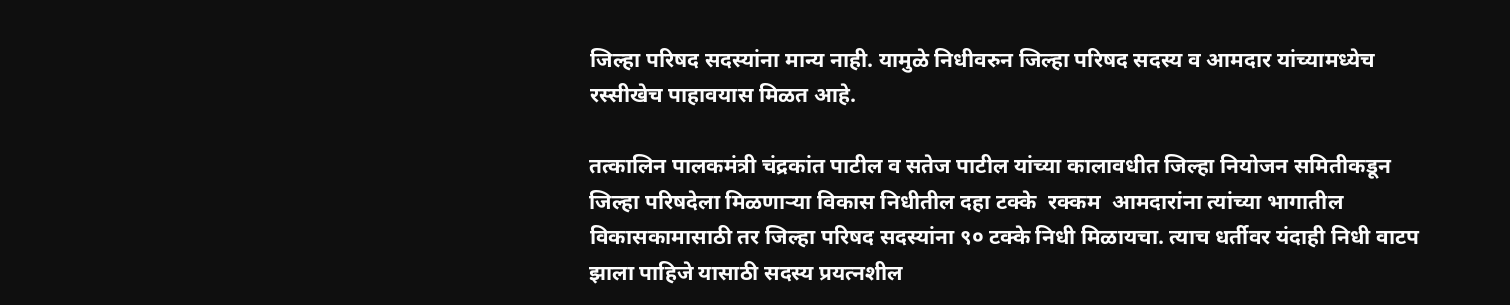जिल्हा परिषद सदस्यांना मान्य नाही. यामुळे निधीवरुन जिल्हा परिषद सदस्य व आमदार यांच्यामध्येच रस्सीखेच पाहावयास मिळत आहे.

तत्कालिन पालकमंत्री चंद्रकांत पाटील व सतेज पाटील यांच्या कालावधीत जिल्हा नियोजन समितीकडून जिल्हा परिषदेला मिळणाऱ्या विकास निधीतील दहा टक्के  रक्कम  आमदारांना त्यांच्या भागातील विकासकामासाठी तर जिल्हा परिषद सदस्यांना ९० टक्के निधी मिळायचा. त्याच धर्तीवर यंदाही निधी वाटप झाला पाहिजे यासाठी सदस्य प्रयत्नशील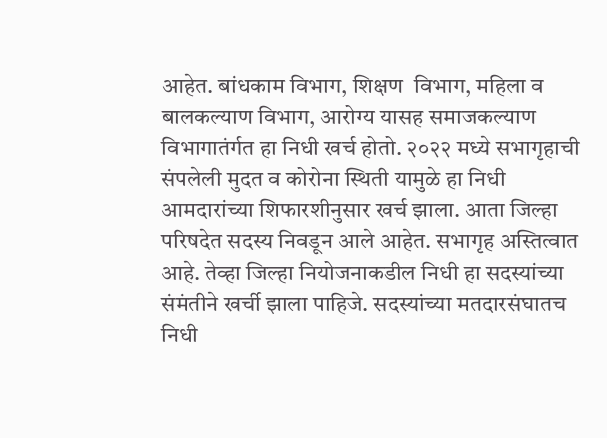आहेत. बांधकाम विभाग, शिक्षण  विभाग, महिला व बालकल्याण विभाग, आरोग्य यासह समाजकल्याण विभागातंर्गत हा निधी खर्च होतो. २०२२ मध्ये सभागृहाची संपलेली मुदत व कोरोना स्थिती यामुळे हा निधी आमदारांच्या शिफारशीनुसार खर्च झाला. आता जिल्हा परिषदेत सदस्य निवडून आले आहेत. सभागृह अस्तित्वात आहे. तेव्हा जिल्हा नियोजनाकडील निधी हा सदस्यांच्या संमंतीने खर्ची झाला पाहिजे. सदस्यांच्या मतदारसंघातच निधी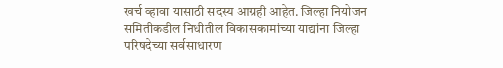खर्च व्हावा यासाठी सदस्य आग्रही आहेत. जिल्हा नियोजन समितीकडील निधीतील विकासकामांच्या याद्यांना जिल्हा परिषदेच्या सर्वसाधारण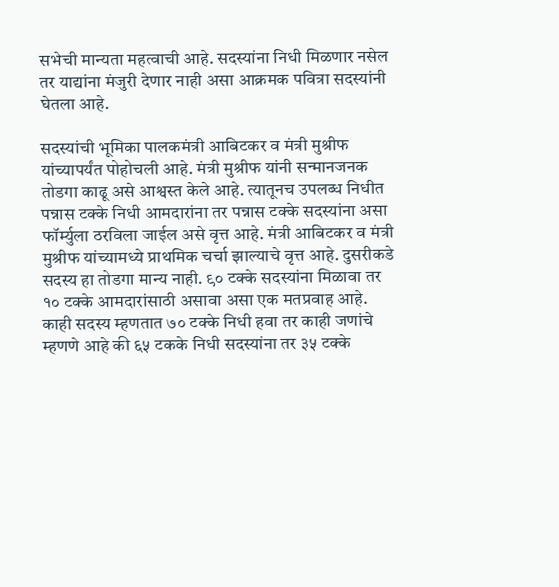सभेची मान्यता महत्वाची आहे. सदस्यांना निधी मिळणार नसेल तर याद्यांना मंजुरी देणार नाही असा आक्रमक पवित्रा सदस्यांनी घेतला आहे.

सदस्यांची भूमिका पालकमंत्री आबिटकर व मंत्री मुश्रीफ यांच्यापर्यंत पोहोचली आहे. मंत्री मुश्रीफ यांनी सन्मानजनक तोडगा काढू असे आश्वस्त केले आहे. त्यातूनच उपलब्ध निधीत पन्नास टक्के निधी आमदारांना तर पन्नास टक्के सदस्यांना असा फॉर्म्युला ठरविला जाईल असे वृत्त आहे. मंत्री आबिटकर व मंत्री मुश्रीफ यांच्यामध्ये प्राथमिक चर्चा झाल्याचे वृत्त आहे. दुसरीकडे सदस्य हा तोडगा मान्य नाही. ९० टक्के सदस्यांना मिळावा तर १० टक्के आमदारांसाठी असावा असा एक मतप्रवाह आहे. काही सदस्य म्हणतात ७० टक्के निधी हवा तर काही जणांचे म्हणणे आहे की ६५ टकके निधी सदस्यांना तर ३५ टक्के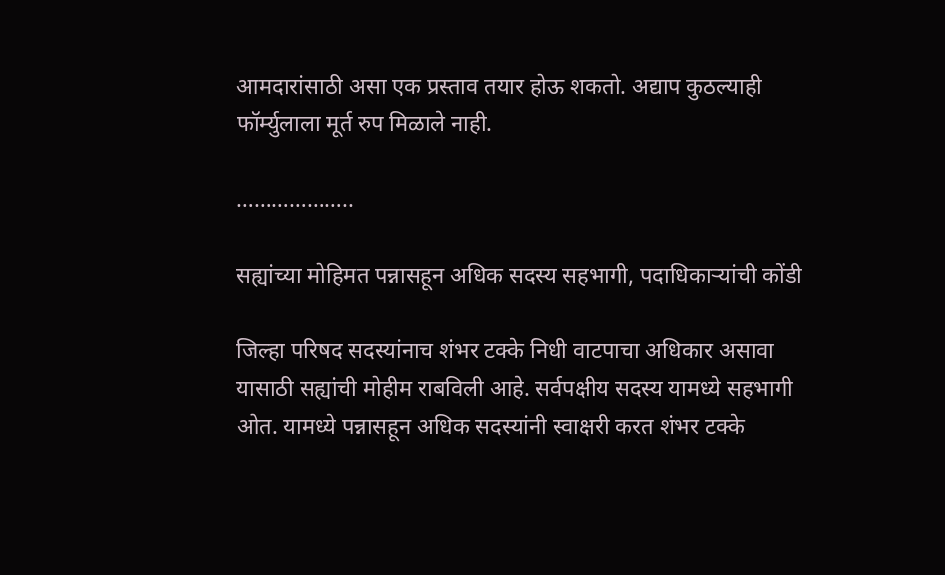आमदारांसाठी असा एक प्रस्ताव तयार होऊ शकतो. अद्याप कुठल्याही फॉर्म्युलाला मूर्त रुप मिळाले नाही.

………………..

सह्यांच्या मोहिमत पन्नासहून अधिक सदस्य सहभागी, पदाधिकाऱ्यांची कोंडी

जिल्हा परिषद सदस्यांनाच शंभर टक्के निधी वाटपाचा अधिकार असावा यासाठी सह्यांची मोहीम राबविली आहे. सर्वपक्षीय सदस्य यामध्ये सहभागी ओत. यामध्ये पन्नासहून अधिक सदस्यांनी स्वाक्षरी करत शंभर टक्के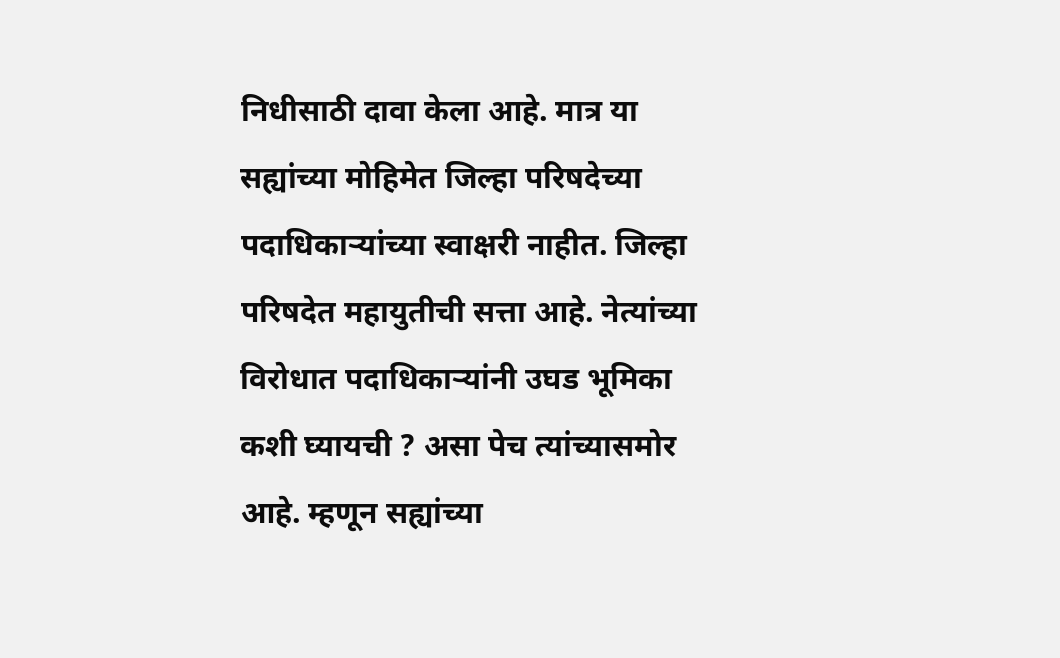निधीसाठी दावा केला आहे. मात्र या सह्यांच्या मोहिमेत जिल्हा परिषदेच्या पदाधिकाऱ्यांच्या स्वाक्षरी नाहीत. जिल्हा परिषदेत महायुतीची सत्ता आहे. नेत्यांच्या विरोधात पदाधिकाऱ्यांनी उघड भूमिका कशी घ्यायची ? असा पेच त्यांच्यासमोर आहे. म्हणून सह्यांच्या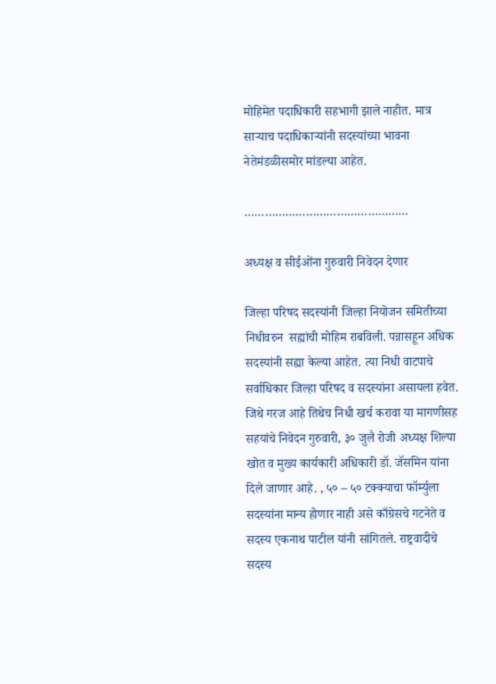मोहिमेत पदाधिकारी सहभागी झाले नाहीत. मात्र  साऱ्याच पदाधिकाऱ्यांनी सदस्यांच्या भावना नेतेमंडळीसमोर मांडल्या आहेत.

…………………………………………

अध्यक्ष व सीईओंना गुरुवारी निवेदन देणार

जिल्हा परिषद सदस्यांनी जिल्हा नियोजन समितीच्या निधीवरुन  सह्यांची मोहिम राबविली. पन्नासहून अधिक सदस्यांनी सह्या केल्या आहेत. त्या निधी वाटपाचे सर्वाधिकार जिल्हा परिषद व सदस्यांना असायला हवेत. जिथे गरज आहे तिथेच निधी खर्च करावा या मागणीसह सहयांचे निवेदन गुरुवारी, ३० जुलै रोजी अध्यक्ष शिल्पा खोत व मुख्य कार्यकारी अधिकारी डॉ. जॅसमिन यांना दिले जाणार आहे. , ५० – ५० टक्क्याचा फॉर्म्युला सदस्यांना मान्य होणार नाही असे काँग्रेसचे गटनेते व सदस्य एकनाथ पाटील यांनी सांगितले. राष्ट्रवादीचे सदस्य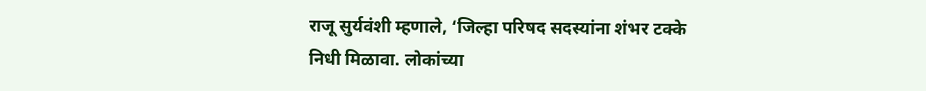राजू सुर्यवंशी म्हणाले, ‘जिल्हा परिषद सदस्यांना शंभर टक्के निधी मिळावा. लोकांच्या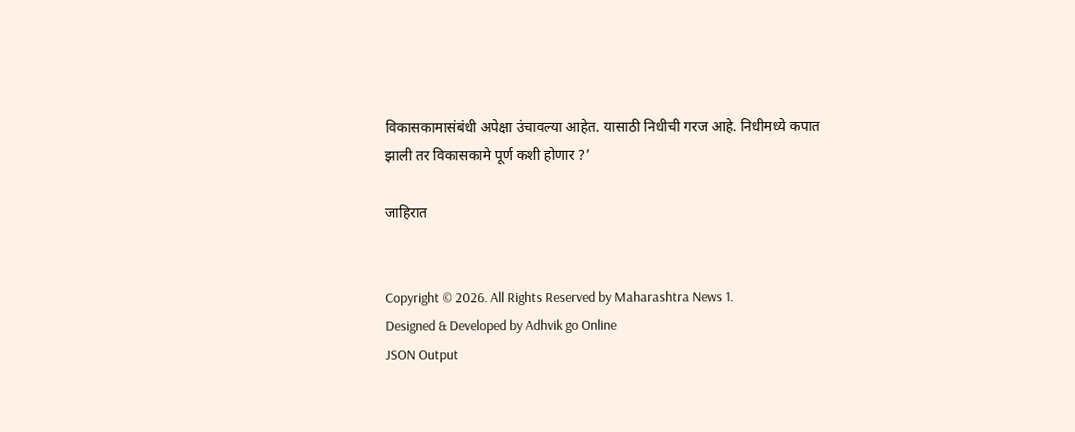विकासकामासंबंधी अपेक्षा उंचावल्या आहेत. यासाठी निधीची गरज आहे. निधीमध्ये कपात झाली तर विकासकामे पूर्ण कशी होणार ?’

जाहिरात


Copyright © 2026. All Rights Reserved by Maharashtra News 1.
Designed & Developed by Adhvik go Online
JSON Output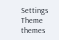Settings
Theme
themes